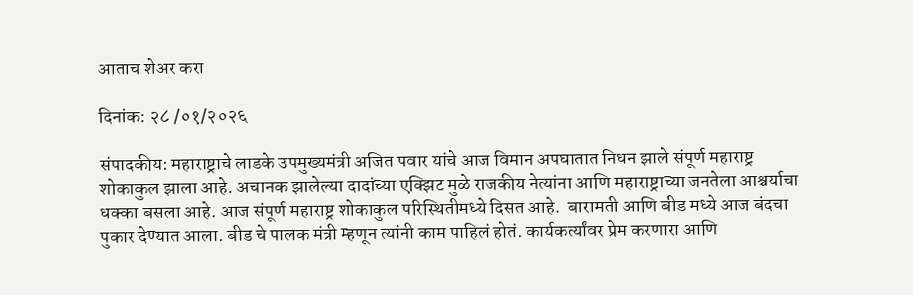आताच शेअर करा

दिनांक: २८ /०१/२०२६

संपादकीय: महाराष्ट्राचे लाडके उपमुख्यमंत्री अजित पवार यांचे आज विमान अपघातात निधन झाले संपूर्ण महाराष्ट्र शोकाकुल झाला आहे. अचानक झालेल्या दादांच्या एक्झिट मुळे राजकीय नेत्यांना आणि महाराष्ट्राच्या जनतेला आश्चर्याचा धक्का बसला आहे. आज संपूर्ण महाराष्ट्र शोकाकुल परिस्थितीमध्ये दिसत आहे.  बारामती आणि बीड मध्ये आज बंदचा पुकार देण्यात आला. बीड चे पालक मंत्री म्हणून त्यांनी काम पाहिलं होतं. कार्यकर्त्यांवर प्रेम करणारा आणि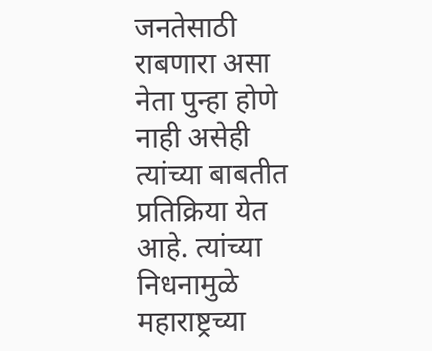जनतेसाठी राबणारा असा नेता पुन्हा होणे नाही असेही त्यांच्या बाबतीत प्रतिक्रिया येत आहे. त्यांच्या निधनामुळे महाराष्ट्रच्या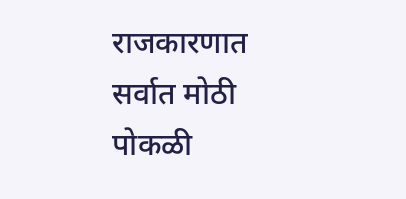राजकारणात सर्वात मोठी पोकळी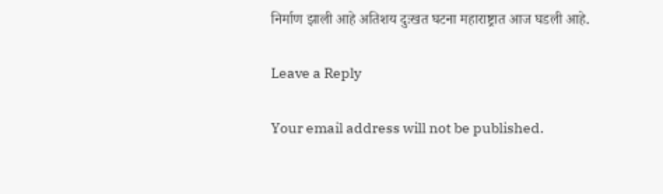निर्माण झाली आहे अतिशय दुःखत घटना महाराष्ट्रात आज घडली आहे.

Leave a Reply

Your email address will not be published.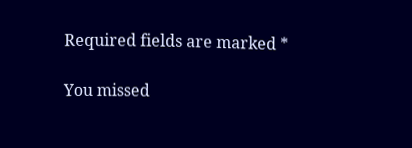Required fields are marked *

You missed